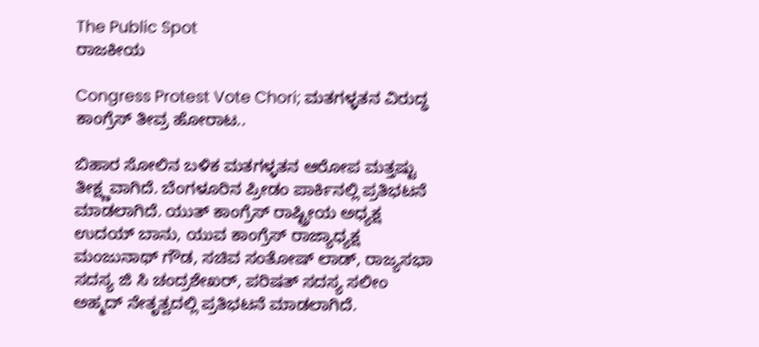The Public Spot
ರಾಜಕೀಯ

Congress Protest Vote Chori; ಮತಗಳ್ಳತನ ವಿರುದ್ಧ ಕಾಂಗ್ರೆಸ್‌ ತೀವ್ರ ಹೋರಾಟ..

ಬಿಹಾರ ಸೋಲಿನ ಬಳಿಕ ಮತಗಳ್ಳತನ ಆರೋಪ ಮತ್ತಷ್ಟು ತೀಕ್ಷ್ಣವಾಗಿದೆ. ಬೆಂಗಳೂರಿನ ಪ್ರೀಡಂ ಪಾರ್ಕಿನಲ್ಲಿ ಪ್ರತಿಭಟನೆ ಮಾಡಲಾಗಿದೆ. ಯುತ್ ಕಾಂಗ್ರೆಸ್ ರಾಷ್ಟ್ರೀಯ ಅಧ್ಯಕ್ಷ ಉದಯ್ ಬಾನು, ಯುವ ಕಾಂಗ್ರೆಸ್ ರಾಜ್ಯಾಧ್ಯಕ್ಷ ಮಂಜುನಾಥ್ ಗೌಡ, ಸಚಿವ ಸಂತೋಷ್ ಲಾಡ್, ರಾಜ್ಯಸಭಾ ಸದಸ್ಯ ಜಿ ಸಿ ಚಂದ್ರಶೇಖರ್, ಪರಿಷತ್ ಸದಸ್ಯ ಸಲೀಂ ಅಹ್ಮದ್ ನೇತೃತ್ವದಲ್ಲಿ ಪ್ರತಿಭಟನೆ ಮಾಡಲಾಗಿದೆ.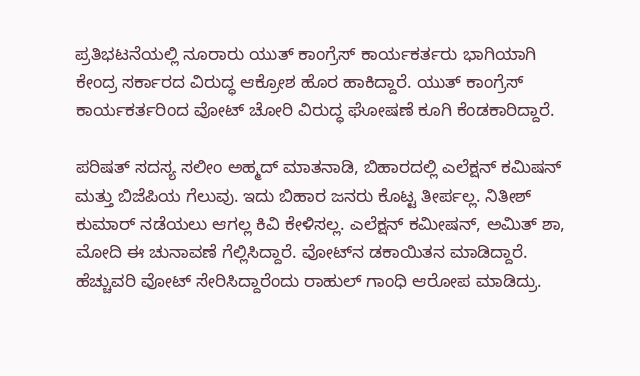ಪ್ರತಿಭಟನೆಯಲ್ಲಿ ನೂರಾರು ಯುತ್ ಕಾಂಗ್ರೆಸ್ ಕಾರ್ಯಕರ್ತರು ಭಾಗಿಯಾಗಿ ಕೇಂದ್ರ ಸರ್ಕಾರದ ವಿರುದ್ಧ ಆಕ್ರೋಶ ಹೊರ ಹಾಕಿದ್ದಾರೆ. ಯುತ್ ಕಾಂಗ್ರೆಸ್ ಕಾರ್ಯಕರ್ತರಿಂದ ವೋಟ್ ಚೋರಿ ವಿರುದ್ಧ ಘೋಷಣೆ ಕೂಗಿ ಕೆಂಡಕಾರಿದ್ದಾರೆ.

ಪರಿಷತ್ ಸದಸ್ಯ ಸಲೀಂ ಅಹ್ಮದ್ ಮಾತನಾಡಿ, ಬಿಹಾರದಲ್ಲಿ ಎಲೆಕ್ಷನ್ ಕಮಿಷನ್ ಮತ್ತು ಬಿಜೆಪಿಯ ಗೆಲುವು. ಇದು ಬಿಹಾರ ಜನರು ಕೊಟ್ಟ ತೀರ್ಪಲ್ಲ. ನಿತೀಶ್ ಕುಮಾರ್ ನಡೆಯಲು ಆಗಲ್ಲ ಕಿವಿ ಕೇಳಿಸಲ್ಲ. ಎಲೆಕ್ಷನ್ ಕಮೀಷನ್, ಅಮಿತ್ ಶಾ, ಮೋದಿ ಈ ಚುನಾವಣೆ ಗೆಲ್ಲಿಸಿದ್ದಾರೆ. ವೋಟ್‌ನ ಡಕಾಯಿತನ ಮಾಡಿದ್ದಾರೆ. ಹೆಚ್ಚುವರಿ ವೋಟ್ ಸೇರಿಸಿದ್ದಾರೆಂದು ರಾಹುಲ್ ಗಾಂಧಿ ಆರೋಪ ಮಾಡಿದ್ರು.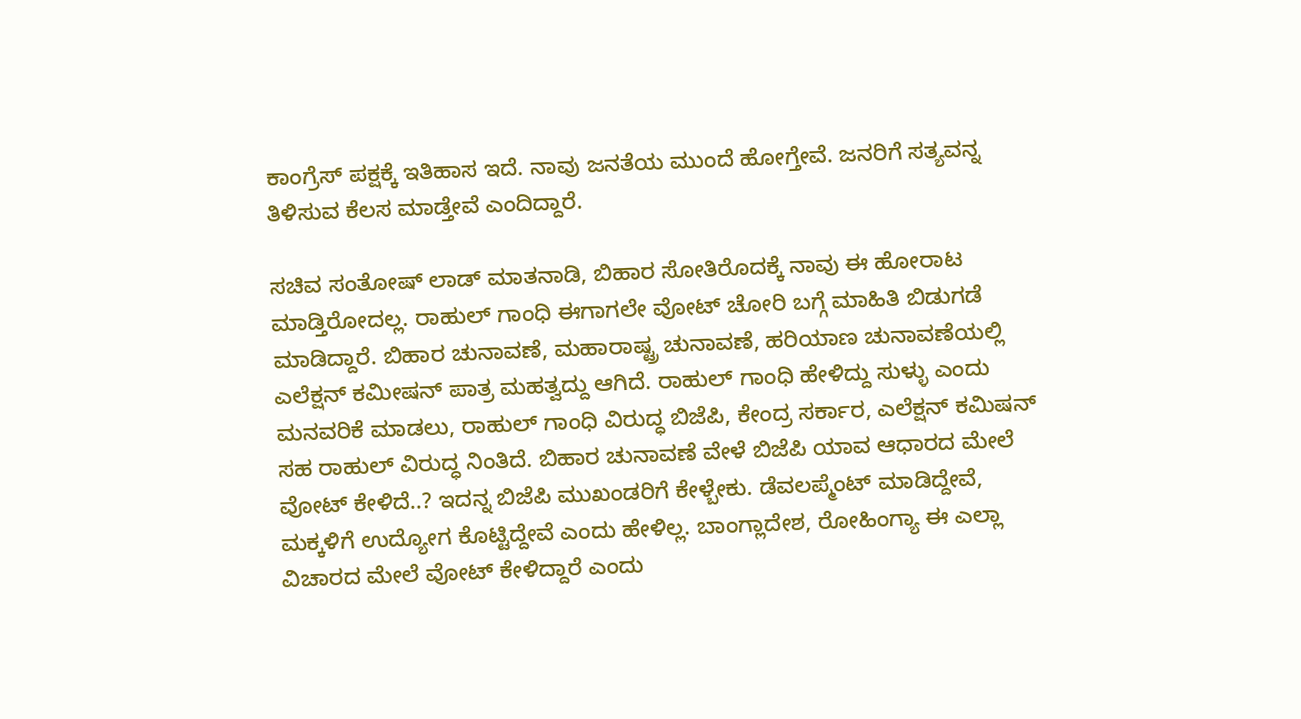ಕಾಂಗ್ರೆಸ್ ಪಕ್ಷಕ್ಕೆ ಇತಿಹಾಸ ಇದೆ. ನಾವು ಜನತೆಯ ಮುಂದೆ ಹೋಗ್ತೇವೆ. ಜನರಿಗೆ ಸತ್ಯವನ್ನ ತಿಳಿಸುವ ಕೆಲಸ ಮಾಡ್ತೇವೆ ಎಂದಿದ್ದಾರೆ.

ಸಚಿವ ಸಂತೋಷ್ ಲಾಡ್ ಮಾತನಾಡಿ, ಬಿಹಾರ ಸೋತಿರೊದಕ್ಕೆ ನಾವು ಈ ಹೋರಾಟ ಮಾಡ್ತಿರೋದಲ್ಲ. ರಾಹುಲ್ ಗಾಂಧಿ ಈಗಾಗಲೇ ವೋಟ್ ಚೋರಿ ಬಗ್ಗೆ ಮಾಹಿತಿ ಬಿಡುಗಡೆ ಮಾಡಿದ್ದಾರೆ. ಬಿಹಾರ ಚುನಾವಣೆ, ಮಹಾರಾಷ್ಟ್ರ ಚುನಾವಣೆ, ಹರಿಯಾಣ ಚುನಾವಣೆಯಲ್ಲಿ ಎಲೆಕ್ಷನ್ ಕಮೀಷನ್ ಪಾತ್ರ ಮಹತ್ವದ್ದು ಆಗಿದೆ. ರಾಹುಲ್ ಗಾಂಧಿ ಹೇಳಿದ್ದು ಸುಳ್ಳು ಎಂದು ಮನವರಿಕೆ ಮಾಡಲು, ರಾಹುಲ್ ಗಾಂಧಿ ವಿರುದ್ಧ ಬಿಜೆಪಿ, ಕೇಂದ್ರ ಸರ್ಕಾರ, ಎಲೆಕ್ಷನ್ ಕಮಿಷನ್ ಸಹ ರಾಹುಲ್ ವಿರುದ್ಧ ನಿಂತಿದೆ. ಬಿಹಾರ ಚುನಾವಣೆ ವೇಳೆ ಬಿಜೆಪಿ ಯಾವ ಆಧಾರದ ಮೇಲೆ ವೋಟ್ ಕೇಳಿದೆ..? ಇದನ್ನ ಬಿಜೆಪಿ ಮುಖಂಡರಿಗೆ ಕೇಳ್ಬೇಕು. ಡೆವಲಪ್ಮೆಂಟ್ ಮಾಡಿದ್ದೇವೆ, ಮಕ್ಕಳಿಗೆ ಉದ್ಯೋಗ ಕೊಟ್ಟಿದ್ದೇವೆ ಎಂದು ಹೇಳಿಲ್ಲ. ಬಾಂಗ್ಲಾದೇಶ, ರೋಹಿಂಗ್ಯಾ ಈ ಎಲ್ಲಾ ವಿಚಾರದ ಮೇಲೆ ವೋಟ್ ಕೇಳಿದ್ದಾರೆ ಎಂದು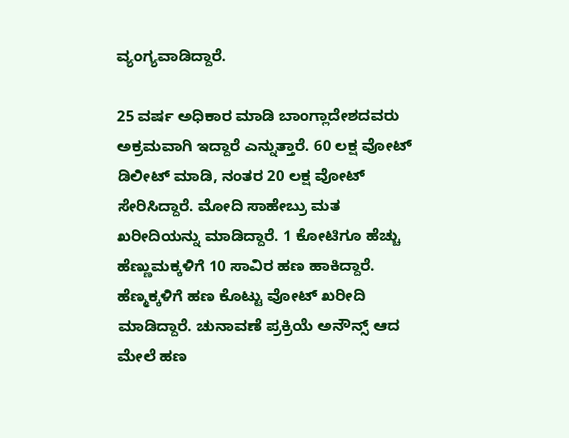ವ್ಯಂಗ್ಯವಾಡಿದ್ದಾರೆ.

25 ವರ್ಷ ಅಧಿಕಾರ ಮಾಡಿ ಬಾಂಗ್ಲಾದೇಶದವರು ಅಕ್ರಮವಾಗಿ ಇದ್ದಾರೆ ಎನ್ನುತ್ತಾರೆ. 60 ಲಕ್ಷ ವೋಟ್ ಡಿಲೀಟ್ ಮಾಡಿ, ನಂತರ 20 ಲಕ್ಷ ವೋಟ್ ಸೇರಿಸಿದ್ದಾರೆ. ಮೋದಿ ಸಾಹೇಬ್ರು ಮತ ಖರೀದಿಯನ್ನು ಮಾಡಿದ್ದಾರೆ. 1 ಕೋಟಿಗೂ ಹೆಚ್ಚು ಹೆಣ್ಣುಮಕ್ಕಳಿಗೆ 10 ಸಾವಿರ ಹಣ ಹಾಕಿದ್ದಾರೆ. ಹೆಣ್ಮಕ್ಕಳಿಗೆ ಹಣ ಕೊಟ್ಟು ವೋಟ್ ಖರೀದಿ ಮಾಡಿದ್ದಾರೆ. ಚುನಾವಣೆ ಪ್ರಕ್ರಿಯೆ ಅನೌನ್ಸ್ ಆದ ಮೇಲೆ ಹಣ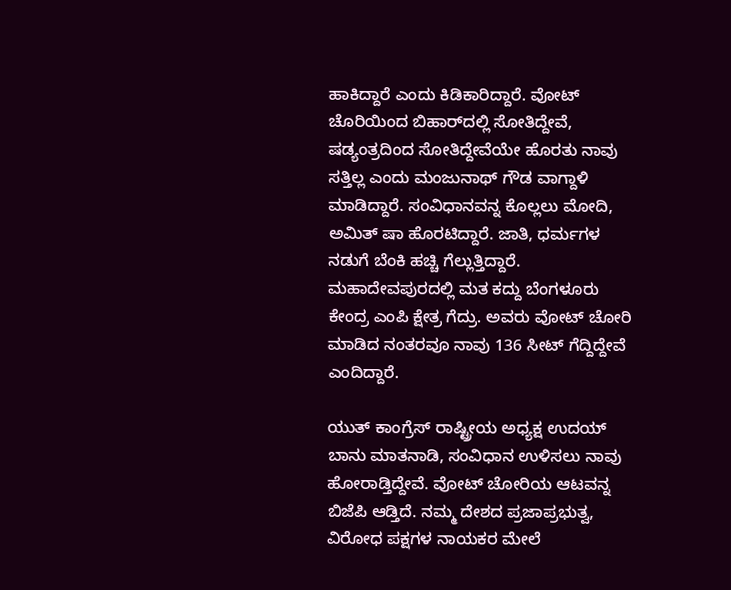ಹಾಕಿದ್ದಾರೆ ಎಂದು ಕಿಡಿಕಾರಿದ್ದಾರೆ. ವೋಟ್ ಚೊರಿಯಿಂದ ಬಿಹಾರ್‌ದಲ್ಲಿ ಸೋತಿದ್ದೇವೆ, ಷಡ್ಯಂತ್ರದಿಂದ ಸೋತಿದ್ದೇವೆಯೇ ಹೊರತು ನಾವು ಸತ್ತಿಲ್ಲ ಎಂದು ಮಂಜುನಾಥ್ ಗೌಡ ವಾಗ್ದಾಳಿ ಮಾಡಿದ್ದಾರೆ. ಸಂವಿಧಾನವನ್ನ ಕೊಲ್ಲಲು ಮೋದಿ, ಅಮಿತ್ ಷಾ ಹೊರಟಿದ್ದಾರೆ. ಜಾತಿ, ಧರ್ಮಗಳ ನಡುಗೆ ಬೆಂಕಿ ಹಚ್ಚಿ ಗೆಲ್ಲುತ್ತಿದ್ದಾರೆ. ಮಹಾದೇವಪುರದಲ್ಲಿ ಮತ ಕದ್ದು ಬೆಂಗಳೂರು ಕೇಂದ್ರ ಎಂಪಿ ಕ್ಷೇತ್ರ ಗೆದ್ರು. ಅವರು ವೋಟ್ ಚೋರಿ ಮಾಡಿದ ನಂತರವೂ ನಾವು 136 ಸೀಟ್ ಗೆದ್ದಿದ್ದೇವೆ ಎಂದಿದ್ದಾರೆ.

ಯುತ್ ಕಾಂಗ್ರೆಸ್ ರಾಷ್ಟ್ರೀಯ ಅಧ್ಯಕ್ಷ ಉದಯ್ ಬಾನು ಮಾತನಾಡಿ, ಸಂವಿಧಾನ ಉಳಿಸಲು ನಾವು ಹೋರಾಡ್ತಿದ್ದೇವೆ. ವೋಟ್ ಚೋರಿಯ ಆಟವನ್ನ ಬಿಜೆಪಿ ಆಡ್ತಿದೆ. ನಮ್ಮ ದೇಶದ ಪ್ರಜಾಪ್ರಭುತ್ವ, ವಿರೋಧ ಪಕ್ಷಗಳ ನಾಯಕರ ಮೇಲೆ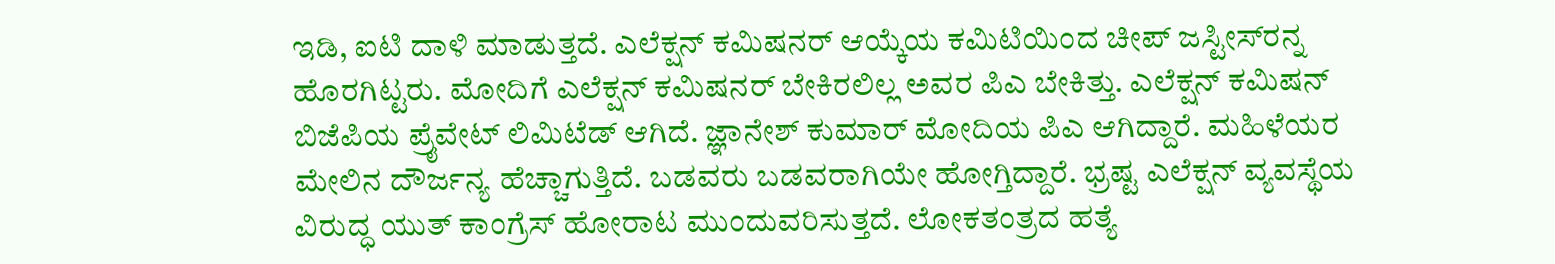ಇಡಿ, ಐಟಿ ದಾಳಿ ಮಾಡುತ್ತದೆ. ಎಲೆಕ್ಷನ್ ಕಮಿಷನರ್ ಆಯ್ಕೆಯ ಕಮಿಟಿಯಿಂದ ಚೀಪ್ ಜಸ್ಟೀಸ್‌ರನ್ನ ಹೊರಗಿಟ್ಟರು. ಮೋದಿಗೆ ಎಲೆಕ್ಷನ್ ಕಮಿಷನರ್ ಬೇಕಿರಲಿಲ್ಲ ಅವರ ಪಿಎ ಬೇಕಿತ್ತು. ಎಲೆಕ್ಷನ್ ಕಮಿಷನ್ ಬಿಜೆಪಿಯ ಪ್ರೈವೇಟ್ ಲಿಮಿಟೆಡ್ ಆಗಿದೆ. ಜ್ಞಾನೇಶ್ ಕುಮಾರ್ ಮೋದಿಯ ಪಿಎ‌ ಆಗಿದ್ದಾರೆ. ಮಹಿಳೆಯರ ಮೇಲಿನ ದೌರ್ಜನ್ಯ ಹೆಚ್ಚಾಗುತ್ತಿದೆ. ಬಡವರು ಬಡವರಾಗಿಯೇ ಹೋಗ್ತಿದ್ದಾರೆ. ಭ್ರಷ್ಟ ಎಲೆಕ್ಷನ್ ವ್ಯವಸ್ಥೆಯ ವಿರುದ್ಧ ಯುತ್ ಕಾಂಗ್ರೆಸ್ ಹೋರಾಟ ಮುಂದುವರಿಸುತ್ತದೆ. ಲೋಕತಂತ್ರದ ಹತ್ಯೆ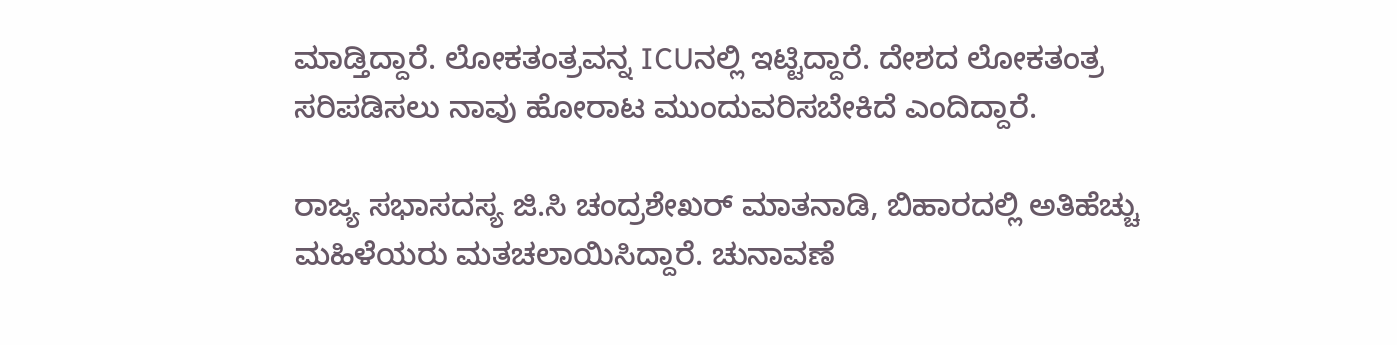ಮಾಡ್ತಿದ್ದಾರೆ. ಲೋಕತಂತ್ರವನ್ನ ICUನಲ್ಲಿ ಇಟ್ಟಿದ್ದಾರೆ. ದೇಶದ ಲೋಕತಂತ್ರ ಸರಿಪಡಿಸಲು ನಾವು ಹೋರಾಟ ಮುಂದುವರಿಸಬೇಕಿದೆ ಎಂದಿದ್ದಾರೆ.

ರಾಜ್ಯ ಸಭಾಸದಸ್ಯ ಜಿ.ಸಿ ಚಂದ್ರಶೇಖರ್ ಮಾತನಾಡಿ, ಬಿಹಾರದಲ್ಲಿ ಅತಿಹೆಚ್ಚು ಮಹಿಳೆಯರು ಮತಚಲಾಯಿಸಿದ್ದಾರೆ. ಚುನಾವಣೆ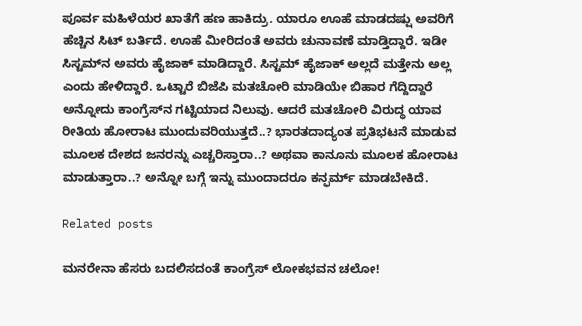ಪೂರ್ವ ಮಹಿಳೆಯರ ಖಾತೆಗೆ ಹಣ ಹಾಕಿದ್ರು. ಯಾರೂ ಊಹೆ ಮಾಡದಷ್ಷು ಅವರಿಗೆ ಹೆಚ್ಚಿನ ಸಿಟ್ ಬರ್ತಿದೆ. ಊಹೆ ಮೀರಿದಂತೆ ಅವರು ಚುನಾವಣೆ ಮಾಡ್ತಿದ್ದಾರೆ. ಇಡೀ ಸಿಸ್ಟಮ್‌ನ ಅವರು ಹೈಜಾಕ್ ಮಾಡಿದ್ದಾರೆ. ಸಿಸ್ಟಮ್ ಹೈಜಾಕ್ ಅಲ್ಲದೆ ಮತ್ತೇನು ಅಲ್ಲ ಎಂದು ಹೇಳಿದ್ದಾರೆ. ಒಟ್ಟಾರೆ ಬಿಜೆಪಿ ಮತಚೋರಿ ಮಾಡಿಯೇ ಬಿಹಾರ ಗೆದ್ದಿದ್ದಾರೆ ಅನ್ನೋದು ಕಾಂಗ್ರೆಸ್‌ನ ಗಟ್ಟಿಯಾದ ನಿಲುವು. ಆದರೆ ಮತಚೋರಿ ವಿರುದ್ಧ ಯಾವ ರೀತಿಯ ಹೋರಾಟ ಮುಂದುವರಿಯುತ್ತದೆ..? ಭಾರತದಾದ್ಯಂತ ಪ್ರತಿಭಟನೆ ಮಾಡುವ ಮೂಲಕ ದೇಶದ ಜನರನ್ನು ಎಚ್ಚರಿಸ್ತಾರಾ..? ಅಥವಾ ಕಾನೂನು ಮೂಲಕ ಹೋರಾಟ ಮಾಡುತ್ತಾರಾ..? ಅನ್ನೋ ಬಗ್ಗೆ ಇನ್ನು ಮುಂದಾದರೂ ಕನ್ಫರ್ಮ್‌ ಮಾಡಬೇಕಿದೆ.

Related posts

ಮನರೇನಾ ಹೆಸರು ಬದಲಿಸದಂತೆ ಕಾಂಗ್ರೆಸ್‌ ಲೋಕಭವನ ಚಲೋ!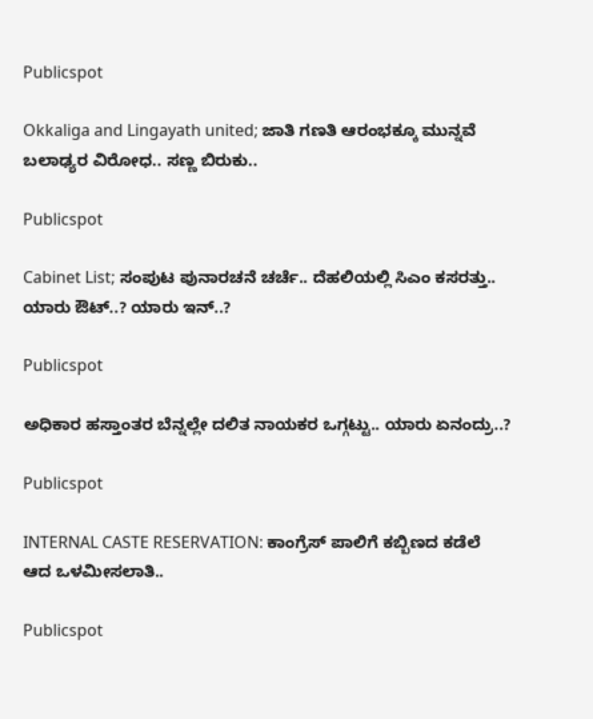Publicspot

Okkaliga and Lingayath united; ಜಾತಿ ಗಣತಿ ಆರಂಭಕ್ಕೂ ಮುನ್ನವೆ ಬಲಾಢ್ಯರ ವಿರೋಧ.. ಸಣ್ಣ ಬಿರುಕು..

Publicspot

Cabinet List; ಸಂಪುಟ ಪುನಾರಚನೆ ಚರ್ಚೆ.. ದೆಹಲಿಯಲ್ಲಿ ಸಿಎಂ ಕಸರತ್ತು.. ಯಾರು ಔಟ್‌..? ಯಾರು ಇನ್..?

Publicspot

ಅಧಿಕಾರ ಹಸ್ತಾಂತರ ಬೆನ್ನಲ್ಲೇ ದಲಿತ ನಾಯಕರ ಒಗ್ಗಟ್ಟು.. ಯಾರು ಏನಂದ್ರು..?

Publicspot

INTERNAL CASTE RESERVATION: ಕಾಂಗ್ರೆಸ್‌ ಪಾಲಿಗೆ ಕಬ್ಬಿಣದ ಕಡೆಲೆ ಆದ ಒಳಮೀಸಲಾತಿ..

Publicspot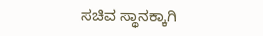ಸಚಿವ ಸ್ಥಾನಕ್ಕಾಗಿ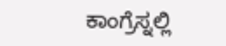ಕಾಂಗ್ರೆಸ್ನಲ್ಲಿ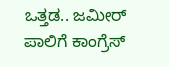ಒತ್ತಡ.. ಜಮೀರ್ ಪಾಲಿಗೆ ಕಾಂಗ್ರೆಸ್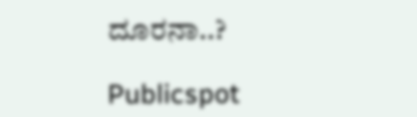ದೂರನಾ..?

Publicspot